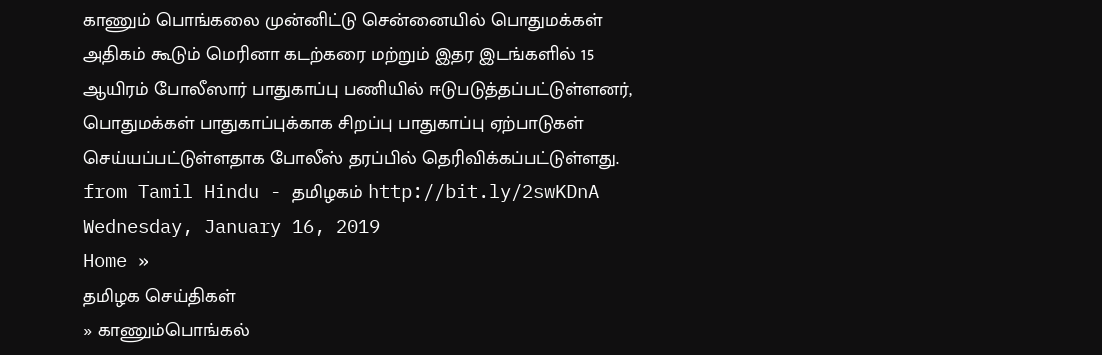காணும் பொங்கலை முன்னிட்டு சென்னையில் பொதுமக்கள் அதிகம் கூடும் மெரினா கடற்கரை மற்றும் இதர இடங்களில் 15 ஆயிரம் போலீஸார் பாதுகாப்பு பணியில் ஈடுபடுத்தப்பட்டுள்ளனர், பொதுமக்கள் பாதுகாப்புக்காக சிறப்பு பாதுகாப்பு ஏற்பாடுகள் செய்யப்பட்டுள்ளதாக போலீஸ் தரப்பில் தெரிவிக்கப்பட்டுள்ளது.
from Tamil Hindu - தமிழகம் http://bit.ly/2swKDnA
Wednesday, January 16, 2019
Home »
தமிழக செய்திகள்
» காணும்பொங்கல்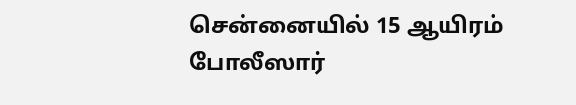சென்னையில் 15 ஆயிரம் போலீஸார்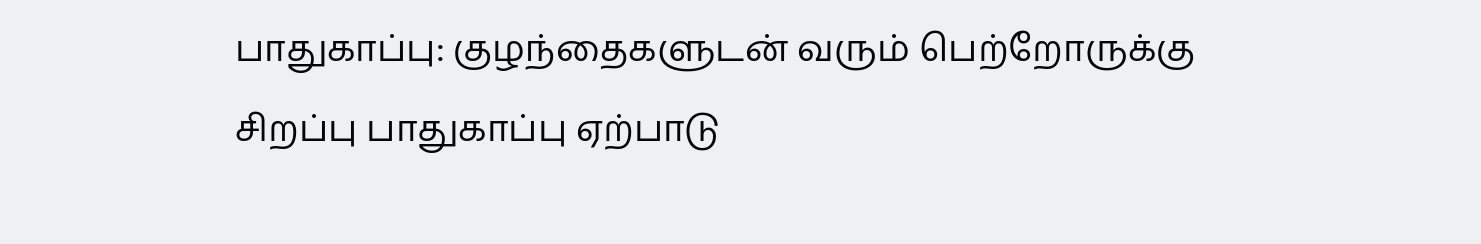பாதுகாப்பு: குழந்தைகளுடன் வரும் பெற்றோருக்கு சிறப்பு பாதுகாப்பு ஏற்பாடு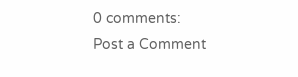0 comments:
Post a Comment